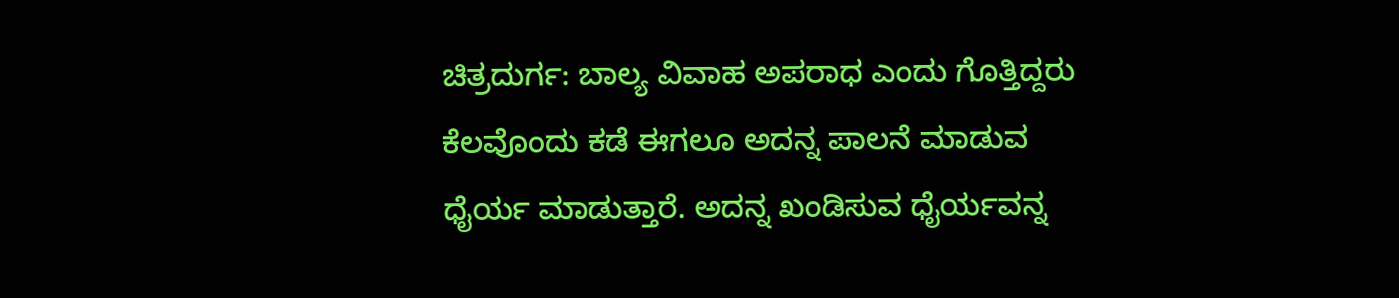ಚಿತ್ರದುರ್ಗ: ಬಾಲ್ಯ ವಿವಾಹ ಅಪರಾಧ ಎಂದು ಗೊತ್ತಿದ್ದರು ಕೆಲವೊಂದು ಕಡೆ ಈಗಲೂ ಅದನ್ನ ಪಾಲನೆ ಮಾಡುವ ಧೈರ್ಯ ಮಾಡುತ್ತಾರೆ. ಅದನ್ನ ಖಂಡಿಸುವ ಧೈರ್ಯವನ್ನ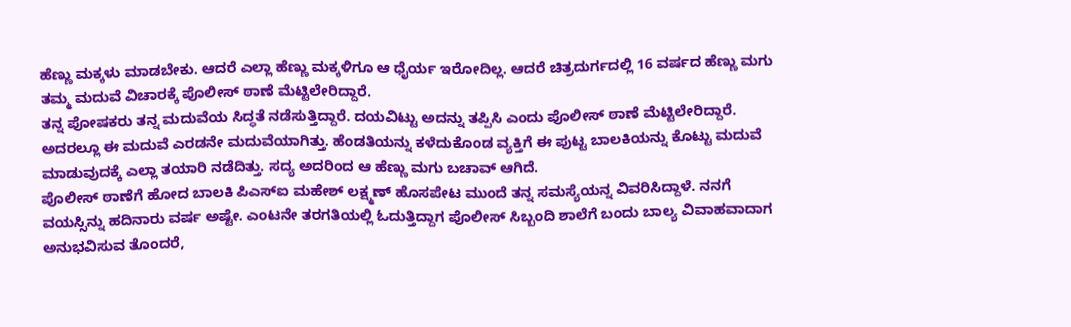ಹೆಣ್ಣು ಮಕ್ಕಳು ಮಾಡಬೇಕು. ಆದರೆ ಎಲ್ಲಾ ಹೆಣ್ಣು ಮಕ್ಕಳಿಗೂ ಆ ಧೈರ್ಯ ಇರೋದಿಲ್ಲ. ಆದರೆ ಚಿತ್ರದುರ್ಗದಲ್ಲಿ 16 ವರ್ಷದ ಹೆಣ್ಣು ಮಗು ತಮ್ಮ ಮದುವೆ ವಿಚಾರಕ್ಕೆ ಪೊಲೀಸ್ ಠಾಣೆ ಮೆಟ್ಟಿಲೇರಿದ್ದಾರೆ.
ತನ್ನ ಪೋಷಕರು ತನ್ನ ಮದುವೆಯ ಸಿದ್ಧತೆ ನಡೆಸುತ್ತಿದ್ದಾರೆ. ದಯವಿಟ್ಟು ಅದನ್ನು ತಪ್ಪಿಸಿ ಎಂದು ಪೊಲೀಸ್ ಠಾಣೆ ಮೆಟ್ಟಿಲೇರಿದ್ದಾರೆ. ಅದರಲ್ಲೂ ಈ ಮದುವೆ ಎರಡನೇ ಮದುವೆಯಾಗಿತ್ತು. ಹೆಂಡತಿಯನ್ನು ಕಳೆದುಕೊಂಡ ವ್ಯಕ್ತಿಗೆ ಈ ಪುಟ್ಟ ಬಾಲಕಿಯನ್ನು ಕೊಟ್ಟು ಮದುವೆ ಮಾಡುವುದಕ್ಕೆ ಎಲ್ಲಾ ತಯಾರಿ ನಡೆದಿತ್ತು. ಸದ್ಯ ಅದರಿಂದ ಆ ಹೆಣ್ಣು ಮಗು ಬಚಾವ್ ಆಗಿದೆ.
ಪೊಲೀಸ್ ಠಾಣೆಗೆ ಹೋದ ಬಾಲಕಿ ಪಿಎಸ್ಐ ಮಹೇಶ್ ಲಕ್ಷ್ಮಣ್ ಹೊಸಪೇಟ ಮುಂದೆ ತನ್ನ ಸಮಸ್ಯೆಯನ್ನ ವಿವರಿಸಿದ್ದಾಳೆ. ನನಗೆ ವಯಸ್ಸಿನ್ನು ಹದಿನಾರು ವರ್ಷ ಅಷ್ಟೇ. ಎಂಟನೇ ತರಗತಿಯಲ್ಲಿ ಓದುತ್ತಿದ್ದಾಗ ಪೊಲೀಸ್ ಸಿಬ್ಬಂದಿ ಶಾಲೆಗೆ ಬಂದು ಬಾಲ್ಯ ವಿವಾಹವಾದಾಗ ಅನುಭವಿಸುವ ತೊಂದರೆ,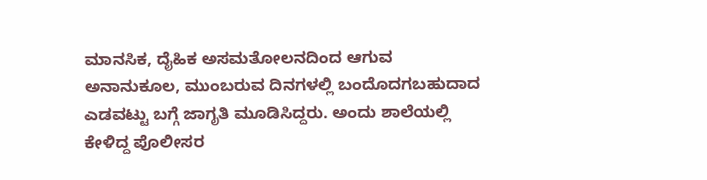ಮಾನಸಿಕ, ದೈಹಿಕ ಅಸಮತೋಲನದಿಂದ ಆಗುವ ಅನಾನುಕೂಲ, ಮುಂಬರುವ ದಿನಗಳಲ್ಲಿ ಬಂದೊದಗಬಹುದಾದ ಎಡವಟ್ಟು ಬಗ್ಗೆ ಜಾಗೃತಿ ಮೂಡಿಸಿದ್ದರು. ಅಂದು ಶಾಲೆಯಲ್ಲಿ ಕೇಳಿದ್ದ ಪೊಲೀಸರ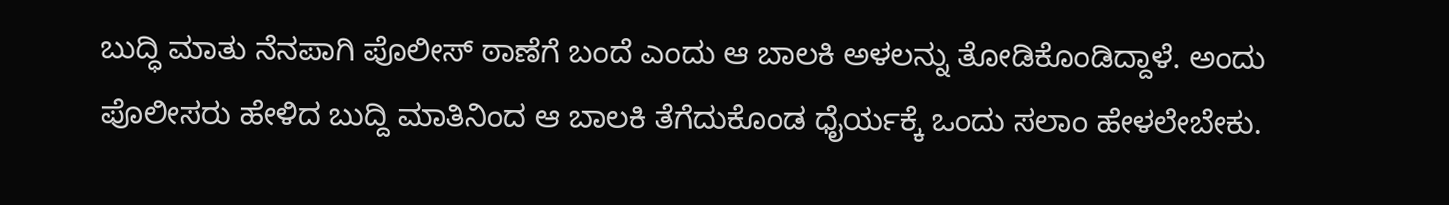ಬುದ್ಧಿ ಮಾತು ನೆನಪಾಗಿ ಪೊಲೀಸ್ ಠಾಣೆಗೆ ಬಂದೆ ಎಂದು ಆ ಬಾಲಕಿ ಅಳಲನ್ನು ತೋಡಿಕೊಂಡಿದ್ದಾಳೆ. ಅಂದು ಪೊಲೀಸರು ಹೇಳಿದ ಬುದ್ದಿ ಮಾತಿನಿಂದ ಆ ಬಾಲಕಿ ತೆಗೆದುಕೊಂಡ ಧೈರ್ಯಕ್ಕೆ ಒಂದು ಸಲಾಂ ಹೇಳಲೇಬೇಕು.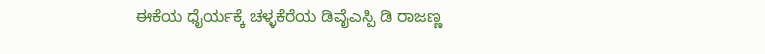ಈಕೆಯ ಧೈರ್ಯಕ್ಕೆ ಚಳ್ಳಕೆರೆಯ ಡಿವೈಎಸ್ಪಿ ಡಿ ರಾಜಣ್ಣ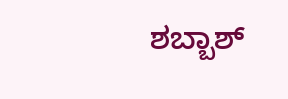ಶಬ್ಬಾಶ್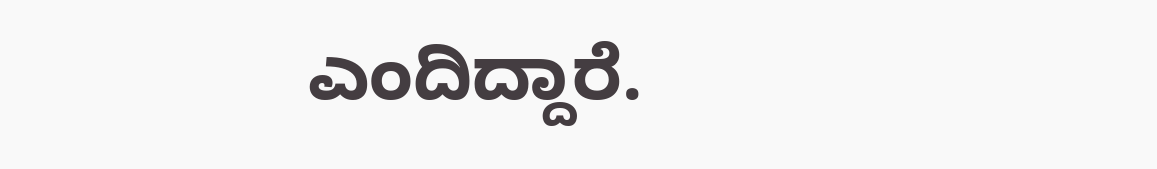ಎಂದಿದ್ದಾರೆ.